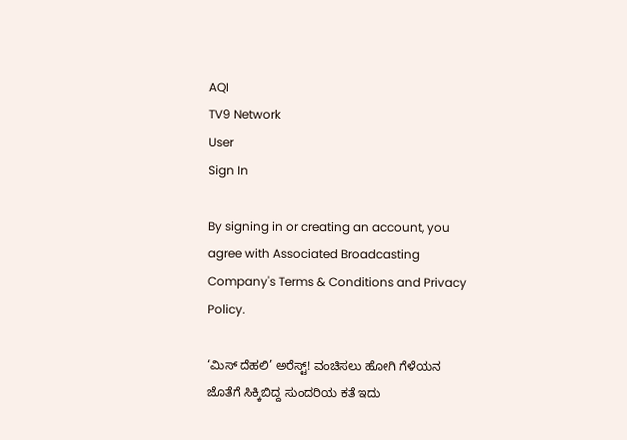AQI
TV9 Network
User
Sign In

By signing in or creating an account, you agree with Associated Broadcasting Company's Terms & Conditions and Privacy Policy.

‘ಮಿಸ್ ದೆಹಲಿ’ ಅರೆಸ್ಟ್! ವಂಚಿಸಲು ಹೋಗಿ ಗೆಳೆಯನ ಜೊತೆಗೆ ಸಿಕ್ಕಿಬಿದ್ದ ಸುಂದರಿಯ ಕತೆ ಇದು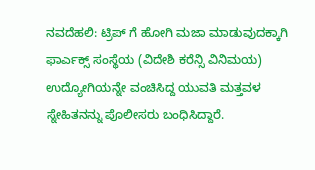ನವದೆಹಲಿ: ಟ್ರಿಪ್ ಗೆ ಹೋಗಿ ಮಜಾ ಮಾಡುವುದಕ್ಕಾಗಿ ಫಾರ್ಎಕ್ಸ್ ಸಂಸ್ಥೆಯ (ವಿದೇಶಿ ಕರೆನ್ಸಿ ವಿನಿಮಯ) ಉದ್ಯೋಗಿಯನ್ನೇ ವಂಚಿಸಿದ್ದ ಯುವತಿ ಮತ್ತವಳ ಸ್ನೇಹಿತನನ್ನು ಪೊಲೀಸರು ಬಂಧಿಸಿದ್ದಾರೆ.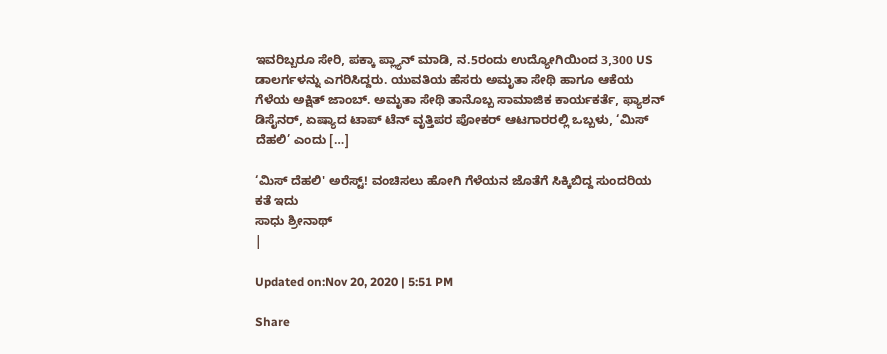ಇವರಿಬ್ಬರೂ ಸೇರಿ, ಪಕ್ಕಾ ಪ್ಲ್ಯಾನ್ ಮಾಡಿ, ನ.5ರಂದು ಉದ್ಯೋಗಿಯಿಂದ 3,300 US ಡಾಲರ್ಗಳನ್ನು ಎಗರಿಸಿದ್ದರು. ಯುವತಿಯ ಹೆಸರು ಅಮೃತಾ ಸೇಥಿ ಹಾಗೂ ಆಕೆಯ ಗೆಳೆಯ ಅಕ್ಷಿತ್ ಜಾಂಬ್. ಅಮೃತಾ ಸೇಥಿ ತಾನೊಬ್ಬ ಸಾಮಾಜಿಕ ಕಾರ್ಯಕರ್ತೆ, ಫ್ಯಾಶನ್ ಡಿಸೈನರ್, ಏಷ್ಯಾದ ಟಾಪ್ ಟೆನ್ ವೃತ್ತಿಪರ ಪೋಕರ್ ಆಟಗಾರರಲ್ಲಿ ಒಬ್ಬಳು, ‘ಮಿಸ್ ದೆಹಲಿ’ ಎಂದು […]

‘ಮಿಸ್ ದೆಹಲಿ' ಅರೆಸ್ಟ್! ವಂಚಿಸಲು ಹೋಗಿ ಗೆಳೆಯನ ಜೊತೆಗೆ ಸಿಕ್ಕಿಬಿದ್ದ ಸುಂದರಿಯ ಕತೆ ಇದು
ಸಾಧು ಶ್ರೀನಾಥ್
|

Updated on:Nov 20, 2020 | 5:51 PM

Share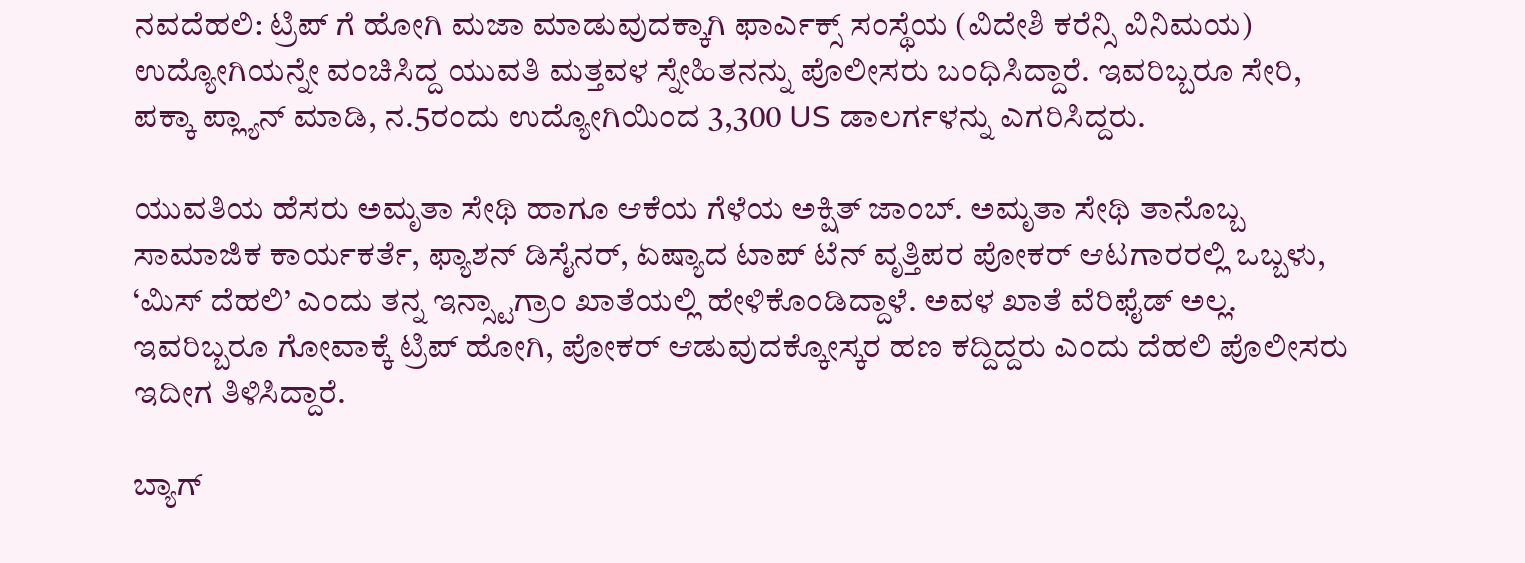ನವದೆಹಲಿ: ಟ್ರಿಪ್ ಗೆ ಹೋಗಿ ಮಜಾ ಮಾಡುವುದಕ್ಕಾಗಿ ಫಾರ್ಎಕ್ಸ್ ಸಂಸ್ಥೆಯ (ವಿದೇಶಿ ಕರೆನ್ಸಿ ವಿನಿಮಯ) ಉದ್ಯೋಗಿಯನ್ನೇ ವಂಚಿಸಿದ್ದ ಯುವತಿ ಮತ್ತವಳ ಸ್ನೇಹಿತನನ್ನು ಪೊಲೀಸರು ಬಂಧಿಸಿದ್ದಾರೆ. ಇವರಿಬ್ಬರೂ ಸೇರಿ, ಪಕ್ಕಾ ಪ್ಲ್ಯಾನ್ ಮಾಡಿ, ನ.5ರಂದು ಉದ್ಯೋಗಿಯಿಂದ 3,300 US ಡಾಲರ್ಗಳನ್ನು ಎಗರಿಸಿದ್ದರು.

ಯುವತಿಯ ಹೆಸರು ಅಮೃತಾ ಸೇಥಿ ಹಾಗೂ ಆಕೆಯ ಗೆಳೆಯ ಅಕ್ಷಿತ್ ಜಾಂಬ್. ಅಮೃತಾ ಸೇಥಿ ತಾನೊಬ್ಬ ಸಾಮಾಜಿಕ ಕಾರ್ಯಕರ್ತೆ, ಫ್ಯಾಶನ್ ಡಿಸೈನರ್, ಏಷ್ಯಾದ ಟಾಪ್ ಟೆನ್ ವೃತ್ತಿಪರ ಪೋಕರ್ ಆಟಗಾರರಲ್ಲಿ ಒಬ್ಬಳು, ‘ಮಿಸ್ ದೆಹಲಿ’ ಎಂದು ತನ್ನ ಇನ್ಸ್ಟಾಗ್ರಾಂ ಖಾತೆಯಲ್ಲಿ ಹೇಳಿಕೊಂಡಿದ್ದಾಳೆ. ಅವಳ ಖಾತೆ ವೆರಿಫೈಡ್ ಅಲ್ಲ. ಇವರಿಬ್ಬರೂ ಗೋವಾಕ್ಕೆ ಟ್ರಿಪ್ ಹೋಗಿ, ಪೋಕರ್ ಆಡುವುದಕ್ಕೋಸ್ಕರ ಹಣ ಕದ್ದಿದ್ದರು ಎಂದು ದೆಹಲಿ ಪೊಲೀಸರು ಇದೀಗ ತಿಳಿಸಿದ್ದಾರೆ.

ಬ್ಯಾಗ್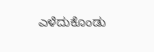ಎಳೆದುಕೊಂಡು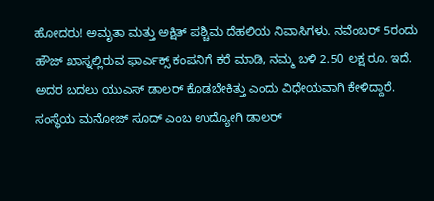ಹೋದರು! ಅಮೃತಾ ಮತ್ತು ಅಕ್ಷಿತ್ ಪಶ್ಚಿಮ ದೆಹಲಿಯ ನಿವಾಸಿಗಳು. ನವೆಂಬರ್ 5ರಂದು ಹೌಜ್ ಖಾಸ್ನಲ್ಲಿರುವ ಫಾರ್ಎಕ್ಸ್ ಕಂಪನಿಗೆ ಕರೆ ಮಾಡಿ, ನಮ್ಮ ಬಳಿ 2.50 ಲಕ್ಷ ರೂ. ಇದೆ. ಅದರ ಬದಲು ಯುಎಸ್ ಡಾಲರ್ ಕೊಡಬೇಕಿತ್ತು ಎಂದು ವಿಧೇಯವಾಗಿ ಕೇಳಿದ್ದಾರೆ. ಸಂಸ್ಥೆಯ ಮನೋಜ್ ಸೂದ್ ಎಂಬ ಉದ್ಯೋಗಿ ಡಾಲರ್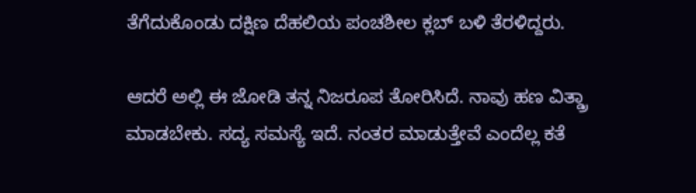ತೆಗೆದುಕೊಂಡು ದಕ್ಷಿಣ ದೆಹಲಿಯ ಪಂಚಶೀಲ ಕ್ಲಬ್ ಬಳಿ ತೆರಳಿದ್ದರು.

ಆದರೆ ಅಲ್ಲಿ ಈ ಜೋಡಿ ತನ್ನ ನಿಜರೂಪ ತೋರಿಸಿದೆ. ನಾವು ಹಣ ವಿತ್ಡ್ರಾ ಮಾಡಬೇಕು. ಸದ್ಯ ಸಮಸ್ಯೆ ಇದೆ. ನಂತರ ಮಾಡುತ್ತೇವೆ ಎಂದೆಲ್ಲ ಕತೆ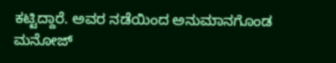ಕಟ್ಟಿದ್ದಾರೆ. ಅವರ ನಡೆಯಿಂದ ಅನುಮಾನಗೊಂಡ ಮನೋಜ್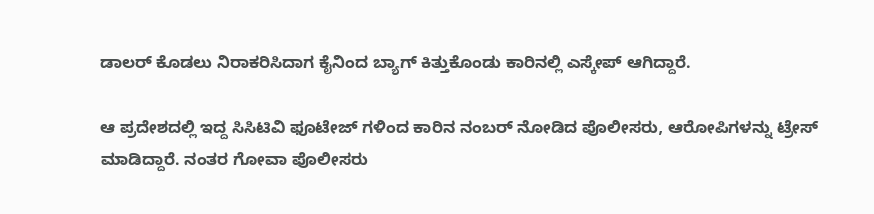ಡಾಲರ್ ಕೊಡಲು ನಿರಾಕರಿಸಿದಾಗ ಕೈನಿಂದ ಬ್ಯಾಗ್ ಕಿತ್ತುಕೊಂಡು ಕಾರಿನಲ್ಲಿ ಎಸ್ಕೇಪ್ ಆಗಿದ್ದಾರೆ.

ಆ ಪ್ರದೇಶದಲ್ಲಿ ಇದ್ದ ಸಿಸಿಟಿವಿ ಫೂಟೇಜ್ ಗಳಿಂದ ಕಾರಿನ ನಂಬರ್ ನೋಡಿದ ಪೊಲೀಸರು, ಆರೋಪಿಗಳನ್ನು ಟ್ರೇಸ್ ಮಾಡಿದ್ದಾರೆ. ನಂತರ ಗೋವಾ ಪೊಲೀಸರು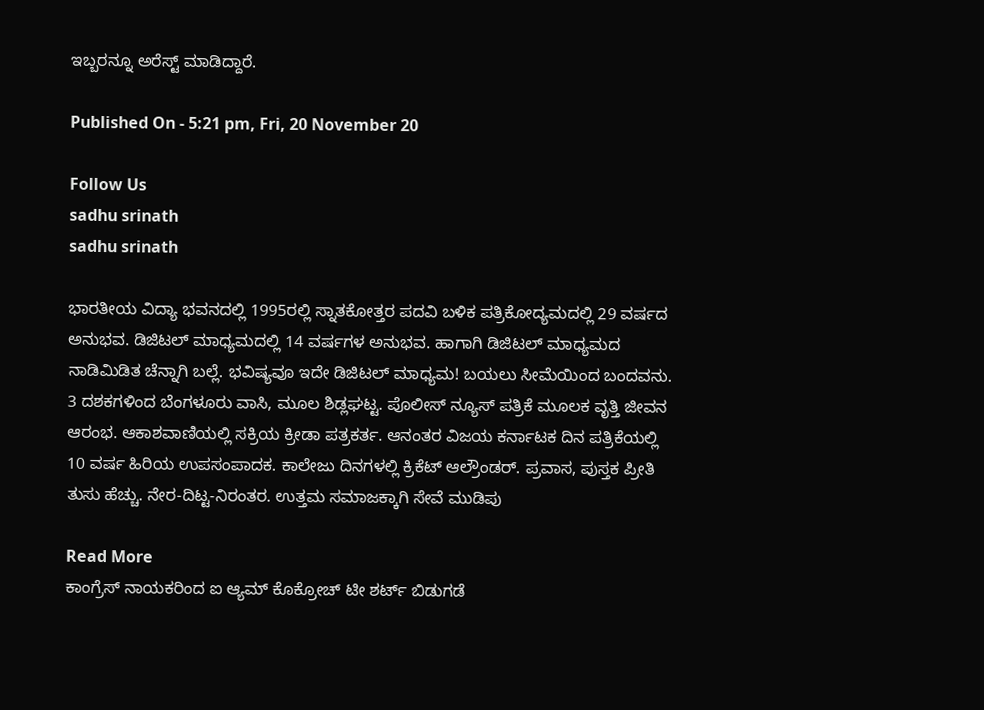ಇಬ್ಬರನ್ನೂ ಅರೆಸ್ಟ್ ಮಾಡಿದ್ದಾರೆ.

Published On - 5:21 pm, Fri, 20 November 20

Follow Us
sadhu srinath
sadhu srinath

ಭಾರತೀಯ ವಿದ್ಯಾ ಭವನದಲ್ಲಿ 1995ರಲ್ಲಿ ಸ್ನಾತಕೋತ್ತರ ಪದವಿ ಬಳಿಕ ಪತ್ರಿಕೋದ್ಯಮದಲ್ಲಿ 29 ವರ್ಷದ ಅನುಭವ. ಡಿಜಿಟಲ್ ಮಾಧ್ಯಮದಲ್ಲಿ 14 ವರ್ಷಗಳ ಅನುಭವ. ಹಾಗಾಗಿ ಡಿಜಿಟಲ್ ಮಾಧ್ಯಮದ ನಾಡಿಮಿಡಿತ ಚೆನ್ನಾಗಿ ಬಲ್ಲೆ. ಭವಿಷ್ಯವೂ ಇದೇ ಡಿಜಿಟಲ್ ಮಾಧ್ಯಮ! ಬಯಲು ಸೀಮೆಯಿಂದ ಬಂದವನು. 3 ದಶಕಗಳಿಂದ ಬೆಂಗಳೂರು ವಾಸಿ, ಮೂಲ ಶಿಡ್ಲಘಟ್ಟ. ಪೊಲೀಸ್ ನ್ಯೂಸ್ ಪತ್ರಿಕೆ ಮೂಲಕ ವೃತ್ತಿ ಜೀವನ ಆರಂಭ. ಆಕಾಶವಾಣಿಯಲ್ಲಿ ಸಕ್ರಿಯ ಕ್ರೀಡಾ ಪತ್ರಕರ್ತ. ಆನಂತರ ವಿಜಯ ಕರ್ನಾಟಕ ದಿನ ಪತ್ರಿಕೆಯಲ್ಲಿ 10 ವರ್ಷ ಹಿರಿಯ ಉಪಸಂಪಾದಕ. ಕಾಲೇಜು ದಿನಗಳಲ್ಲಿ ಕ್ರಿಕೆಟ್ ಆಲ್ರೌಂಡರ್. ಪ್ರವಾಸ, ಪುಸ್ತಕ ಪ್ರೀತಿ ತುಸು ಹೆಚ್ಚು. ನೇರ-ದಿಟ್ಟ-ನಿರಂತರ. ಉತ್ತಮ ಸಮಾಜಕ್ಕಾಗಿ ಸೇವೆ ಮುಡಿಪು

Read More
ಕಾಂಗ್ರೆಸ್ ನಾಯಕರಿಂದ ಐ ಆ್ಯಮ್ ಕೊಕ್ರೋಚ್ ಟೀ ಶರ್ಟ್ ಬಿಡುಗಡೆ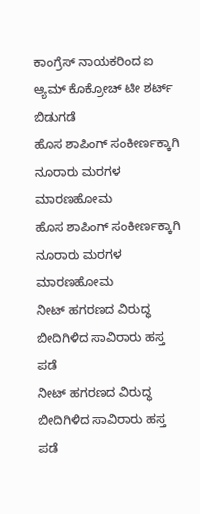ಕಾಂಗ್ರೆಸ್ ನಾಯಕರಿಂದ ಐ ಆ್ಯಮ್ ಕೊಕ್ರೋಚ್ ಟೀ ಶರ್ಟ್ ಬಿಡುಗಡೆ
ಹೊಸ ಶಾಪಿಂಗ್ ಸಂಕೀರ್ಣಕ್ಕಾಗಿ ನೂರಾರು ಮರಗಳ ಮಾರಣಹೋಮ
ಹೊಸ ಶಾಪಿಂಗ್ ಸಂಕೀರ್ಣಕ್ಕಾಗಿ ನೂರಾರು ಮರಗಳ ಮಾರಣಹೋಮ
ನೀಟ್ ಹಗರಣದ ವಿರುದ್ಧ ಬೀದಿಗಿಳಿದ ಸಾವಿರಾರು ಹಸ್ತ ಪಡೆ
ನೀಟ್ ಹಗರಣದ ವಿರುದ್ಧ ಬೀದಿಗಿಳಿದ ಸಾವಿರಾರು ಹಸ್ತ ಪಡೆ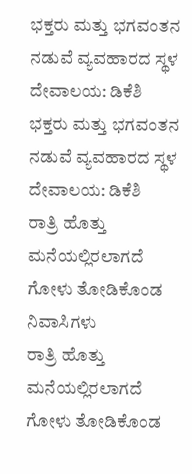ಭಕ್ತರು ಮತ್ತು ಭಗವಂತನ ನಡುವೆ ವ್ಯವಹಾರದ ಸ್ಥಳ ದೇವಾಲಯ: ಡಿಕೆಶಿ
ಭಕ್ತರು ಮತ್ತು ಭಗವಂತನ ನಡುವೆ ವ್ಯವಹಾರದ ಸ್ಥಳ ದೇವಾಲಯ: ಡಿಕೆಶಿ
ರಾತ್ರಿ ಹೊತ್ತು ಮನೆಯಲ್ಲಿರಲಾಗದೆ ಗೋಳು ತೋಡಿಕೊಂಡ ನಿವಾಸಿಗಳು
ರಾತ್ರಿ ಹೊತ್ತು ಮನೆಯಲ್ಲಿರಲಾಗದೆ ಗೋಳು ತೋಡಿಕೊಂಡ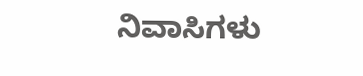ನಿವಾಸಿಗಳು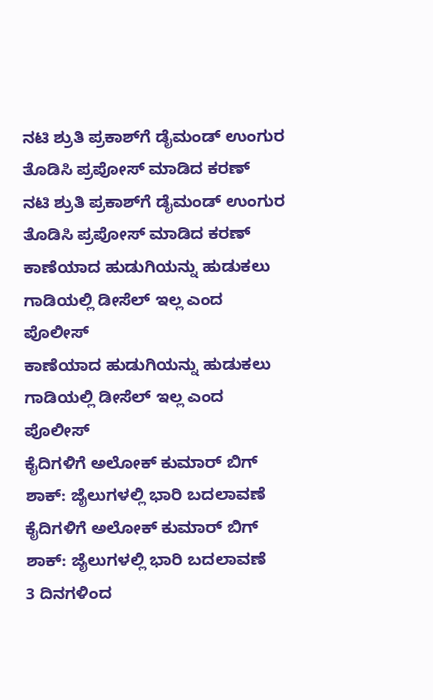ನಟಿ ಶ್ರುತಿ ಪ್ರಕಾಶ್‌ಗೆ ಡೈಮಂಡ್ ಉಂಗುರ ತೊಡಿಸಿ ಪ್ರಪೋಸ್ ಮಾಡಿದ ಕರಣ್
ನಟಿ ಶ್ರುತಿ ಪ್ರಕಾಶ್‌ಗೆ ಡೈಮಂಡ್ ಉಂಗುರ ತೊಡಿಸಿ ಪ್ರಪೋಸ್ ಮಾಡಿದ ಕರಣ್
ಕಾಣೆಯಾದ ಹುಡುಗಿಯನ್ನು ಹುಡುಕಲು ಗಾಡಿಯಲ್ಲಿ ಡೀಸೆಲ್ ಇಲ್ಲ ಎಂದ ಪೊಲೀಸ್
ಕಾಣೆಯಾದ ಹುಡುಗಿಯನ್ನು ಹುಡುಕಲು ಗಾಡಿಯಲ್ಲಿ ಡೀಸೆಲ್ ಇಲ್ಲ ಎಂದ ಪೊಲೀಸ್
ಕೈದಿಗಳಿಗೆ ಅಲೋಕ್ ಕುಮಾರ್ ಬಿಗ್ ಶಾಕ್: ಜೈಲುಗಳಲ್ಲಿ ಭಾರಿ ಬದಲಾವಣೆ
ಕೈದಿಗಳಿಗೆ ಅಲೋಕ್ ಕುಮಾರ್ ಬಿಗ್ ಶಾಕ್: ಜೈಲುಗಳಲ್ಲಿ ಭಾರಿ ಬದಲಾವಣೆ
3 ದಿನಗಳಿಂದ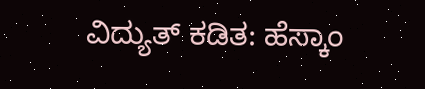ವಿದ್ಯುತ್ ಕಡಿತ: ಹೆಸ್ಕಾಂ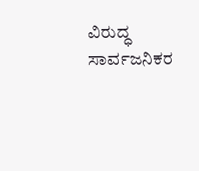ವಿರುದ್ಧ ಸಾರ್ವಜನಿಕರ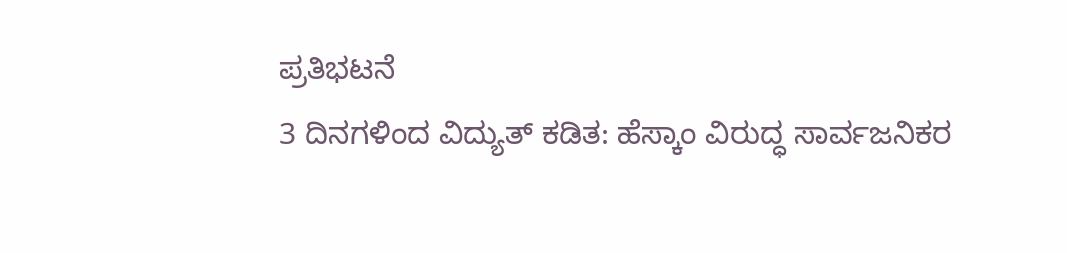ಪ್ರತಿಭಟನೆ
3 ದಿನಗಳಿಂದ ವಿದ್ಯುತ್ ಕಡಿತ: ಹೆಸ್ಕಾಂ ವಿರುದ್ಧ ಸಾರ್ವಜನಿಕರ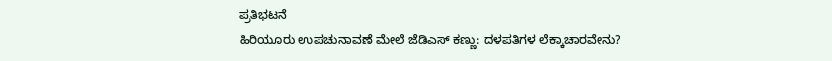ಪ್ರತಿಭಟನೆ
ಹಿರಿಯೂರು ಉಪಚುನಾವಣೆ ಮೇಲೆ ಜೆಡಿಎಸ್ ಕಣ್ಣು: ದಳಪತಿಗಳ ಲೆಕ್ಕಾಚಾರವೇನು?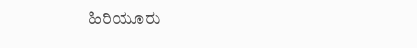ಹಿರಿಯೂರು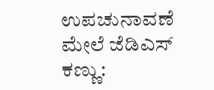ಉಪಚುನಾವಣೆ ಮೇಲೆ ಜೆಡಿಎಸ್ ಕಣ್ಣು: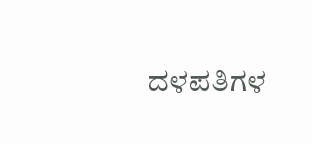ದಳಪತಿಗಳ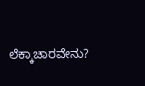ಲೆಕ್ಕಾಚಾರವೇನು?